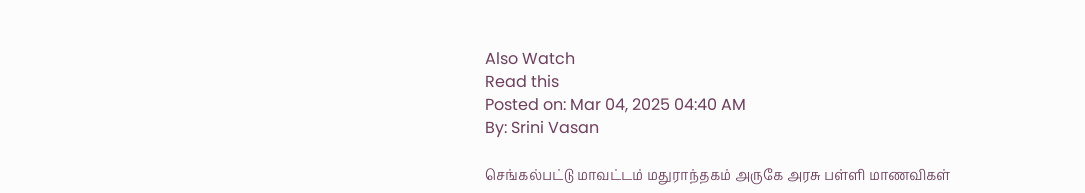Also Watch
Read this
Posted on: Mar 04, 2025 04:40 AM
By: Srini Vasan

செங்கல்பட்டு மாவட்டம் மதுராந்தகம் அருகே அரசு பள்ளி மாணவிகள்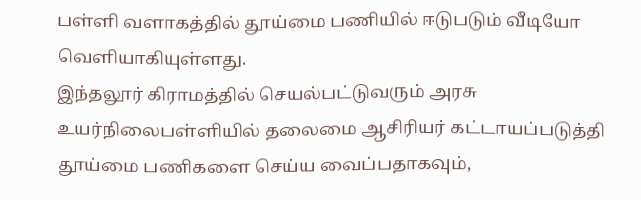பள்ளி வளாகத்தில் தூய்மை பணியில் ஈடுபடும் வீடியோ வெளியாகியுள்ளது.
இந்தலூர் கிராமத்தில் செயல்பட்டுவரும் அரசு உயர்நிலைபள்ளியில் தலைமை ஆசிரியர் கட்டாயப்படுத்தி தூய்மை பணிகளை செய்ய வைப்பதாகவும்,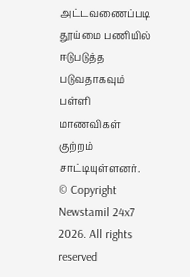அட்டவணைப்படி தூய்மை பணியில் ஈடுபடுத்த படுவதாகவும் பள்ளி மாணவிகள் குற்றம் சாட்டியுள்ளனர்.
© Copyright Newstamil 24x7 2026. All rights reserved